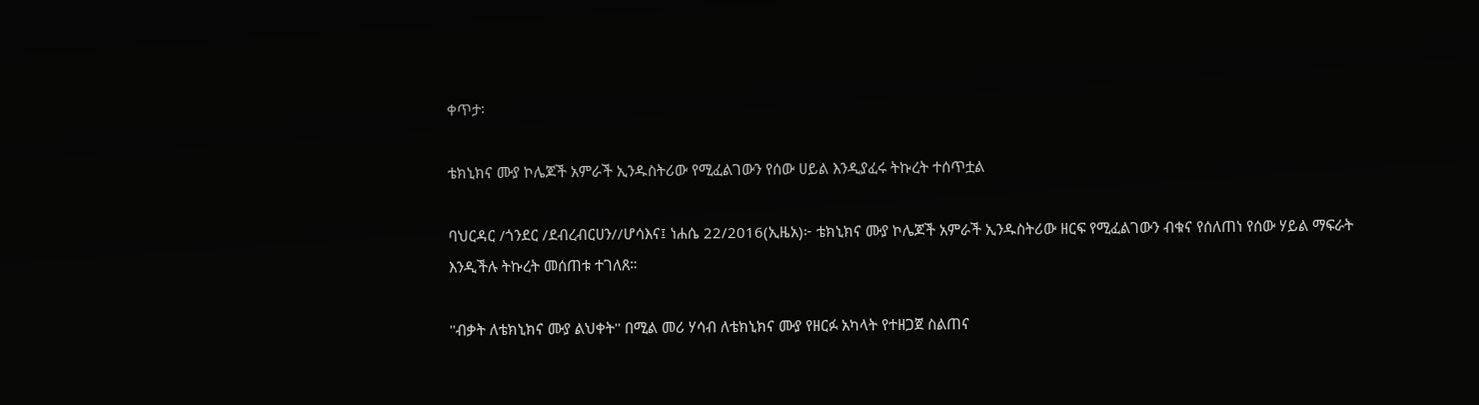ቀጥታ፡

ቴክኒክና ሙያ ኮሌጆች አምራች ኢንዱስትሪው የሚፈልገውን የሰው ሀይል እንዲያፈሩ ትኩረት ተሰጥቷል

ባህርዳር /ጎንደር /ደብረብርሀን//ሆሳእና፤ ነሐሴ 22/2016(ኢዜአ)፦ ቴክኒክና ሙያ ኮሌጆች አምራች ኢንዱስትሪው ዘርፍ የሚፈልገውን ብቁና የሰለጠነ የሰው ሃይል ማፍራት እንዲችሉ ትኩረት መሰጠቱ ተገለጸ።

''ብቃት ለቴክኒክና ሙያ ልህቀት'' በሚል መሪ ሃሳብ ለቴክኒክና ሙያ የዘርፉ አካላት የተዘጋጀ ስልጠና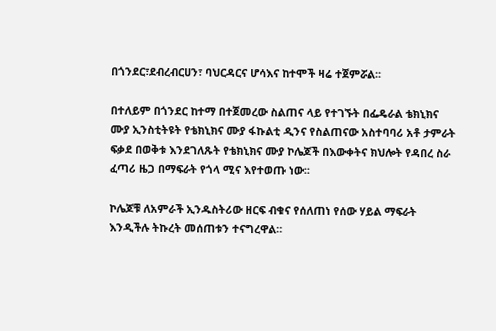በጎንደር፣ደብረብርሀን፣ ባህርዳርና ሆሳእና ከተሞች ዛሬ ተጀምሯል፡፡

በተለይም በጎንደር ከተማ በተጀመረው ስልጠና ላይ የተገኙት በፌዴራል ቴክኒክና ሙያ ኢንስቲትዩት የቴክኒክና ሙያ ፋኩልቲ ዲንና የስልጠናው አስተባባሪ አቶ ታምራት ፍቃደ በወቅቱ እንደገለጹት የቴክኒክና ሙያ ኮሌጆች በእውቀትና ክህሎት የዳበረ ስራ ፈጣሪ ዜጋ በማፍራት የጎላ ሚና እየተወጡ ነው፡፡

ኮሌጆቹ ለአምራች ኢንዱስትሪው ዘርፍ ብቁና የሰለጠነ የሰው ሃይል ማፍራት እንዲችሉ ትኩረት መሰጠቱን ተናግረዋል።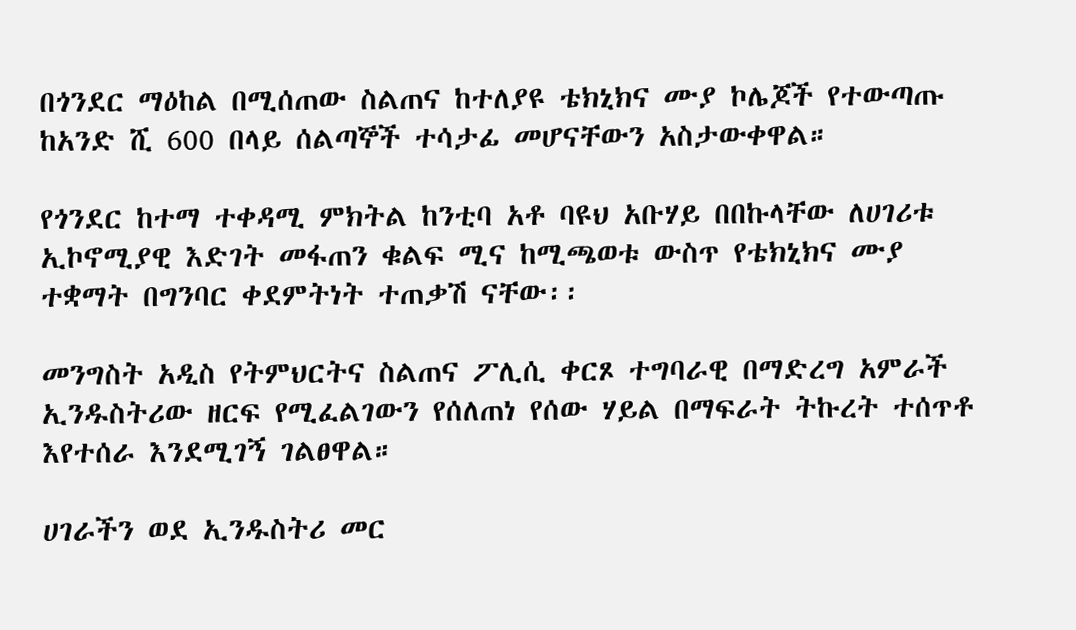በጎንደር ማዕከል በሚሰጠው ስልጠና ከተለያዩ ቴክኒክና ሙያ ኮሌጆች የተውጣጡ ከአንድ ሺ 600 በላይ ሰልጣኞች ተሳታፊ መሆናቸውን አስታውቀዋል።

የጎንደር ከተማ ተቀዳሚ ምክትል ከንቲባ አቶ ባዩህ አቡሃይ በበኩላቸው ለሀገሪቱ ኢኮኖሚያዊ እድገት መፋጠን ቁልፍ ሚና ከሚጫወቱ ውስጥ የቴክኒክና ሙያ ተቋማት በግንባር ቀደምትነት ተጠቃሽ ናቸው፡፡

መንግስት አዲስ የትምህርትና ስልጠና ፖሊሲ ቀርጾ ተግባራዊ በማድረግ አምራች ኢንዱስትሪው ዘርፍ የሚፈልገውን የሰለጠነ የሰው ሃይል በማፍራት ትኩረት ተሰጥቶ እየተሰራ እንደሚገኝ ገልፀዋል።

ሀገራችን ወደ ኢንዱስትሪ መር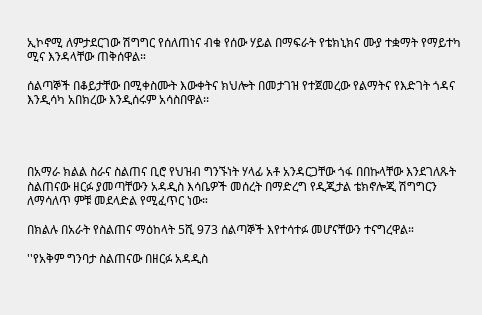ኢኮኖሚ ለምታደርገው ሽግግር የሰለጠነና ብቁ የሰው ሃይል በማፍራት የቴክኒክና ሙያ ተቋማት የማይተካ ሚና እንዳላቸው ጠቅሰዋል።

ሰልጣኞች በቆይታቸው በሚቀስሙት እውቀትና ክህሎት በመታገዝ የተጀመረው የልማትና የእድገት ጎዳና እንዲሳካ አበክረው እንዲሰሩም አሳስበዋል፡፡




በአማራ ክልል ስራና ስልጠና ቢሮ የህዝብ ግንኙነት ሃላፊ አቶ አንዳርጋቸው ጎፋ በበኩላቸው እንደገለጹት ስልጠናው ዘርፉ ያመጣቸውን አዳዲስ እሳቤዎች መሰረት በማድረግ የዲጂታል ቴክኖሎጂ ሽግግርን ለማሳለጥ ምቹ መደላድል የሚፈጥር ነው።

በክልሉ በአራት የስልጠና ማዕከላት 5ሺ 973 ሰልጣኞች እየተሳተፉ መሆናቸውን ተናግረዋል።

''የአቅም ግንባታ ስልጠናው በዘርፉ አዳዲስ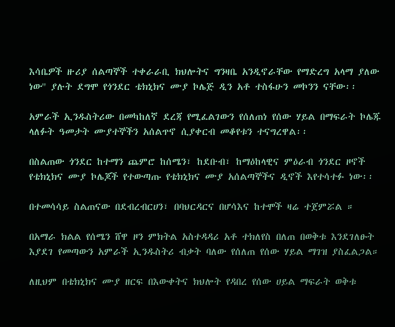እሳቤዎች ዙሪያ ሰልጣኞች ተቀራራቢ ክህሎትና ግንዛቤ አንዲኖራቸው የማድረግ አላማ ያለው ነው'' ያሉት ደግሞ የጎንደር ቴክኒክና ሙያ ኮሌጅ ዲን አቶ ተስፋሁን መኮንን ናቸው፡፡

አምራች ኢንዱስትሪው በመካከለኛ ደረጃ የሚፈልገውን የሰለጠነ የሰው ሃይል በማፍራት ኮሌጁ ላለፉት ዓመታት ሙያተኞችን አሰልጥኖ ሲያቀርብ መቆየቱን ተናግረዋል፡፡

በስልጠው ጎንደር ከተማን ጨምሮ ከሰሜን፣ ከደቡብ፣ ከማዕከላዊና ምዕራብ ጎንደር ዞኖች የቴክኒክና ሙያ ኮሌጆች የተውጣጡ የቴክኒክና ሙያ አሰልጣኞችና ዲኖች እየተሳተፉ ነው፡፡

በተመሳሳይ ስልጠናው በደብረብርሀን፣ በባህርዳርና በሆሳእና ከተሞች ዛሬ ተጀምሯል ።

በአማራ ክልል የሰሜን ሸዋ ዞን ምክትል አስተዳዳሪ አቶ ተክለየስ በለጠ በወቅቱ እንደገለፁት እያደገ የመጣውን አምራች ኢንዱስትሪ ብቃት ባለው የሰለጠ የሰው ሃይል ማገዝ ያስፈልጋል።

ለዚህም በቴክኒክና ሙያ ዘርፍ በእውቀትና ክህሎት የዳበረ የሰው ሀይል ማፍራት ወቅቱ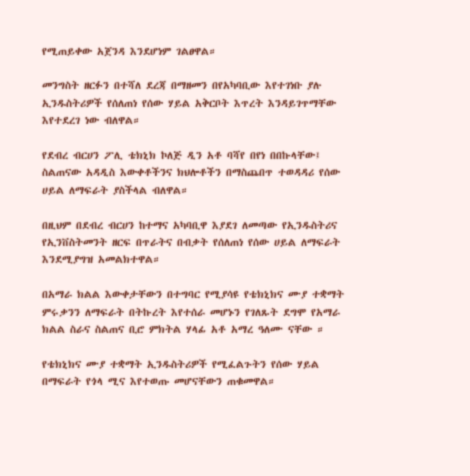የሚጠይቀው አጀንዳ እንደሆነም ገልፀዋል።

መንግስት ዘርፉን በተሻለ ደረጃ በማዘመን በየአካባቢው እየተገነቡ ያሉ ኢንዱስትሪዎች የሰለጠነ የሰው ሃይል አቅርቦት እጥረት እንዳይገጥማቸው እየተደረገ ነው ብለዋል።

የደብረ ብርሀን ፖሊ ቴክኒክ ኮለጅ ዲን አቶ ባሻየ በየነ በበኩላቸው፤ ስልጠናው አዳዲስ እውቀቶችንና ክህሎቶችን በማስጨበጥ ተወዳዳሪ የሰው ሀይል ለማፍራት ያስችላል ብለዋል።

በዚህም በደብረ ብርሀን ከተማና አካባቢዋ እያደገ ለመጣው የኢንዱስትሪና የኢንቨስትመንት ዘርፍ በጥራትና በብቃት የሰለጠነ የሰው ሀይል ለማፍራት እንደሚያግዝ አመልክተዋል።

በአማራ ክልል እውቀታቸውን በተግባር የሚያሳዩ የቴክኒክና ሙያ ተቋማት ምሩቃንን ለማፍራት በትኩረት እየተሰራ መሆኑን የገለጹት ደግሞ የአማራ ክልል ስራና ስልጠና ቢሮ ምክትል ሃላፊ አቶ አማረ ዓለሙ ናቸው ።

የቴክኒክና ሙያ ተቋማት ኢንዱስትሪዎች የሚፈልጉትን የሰው ሃይል በማፍራት የጎላ ሚና እየተወጡ መሆናቸውን ጠቁመዋል።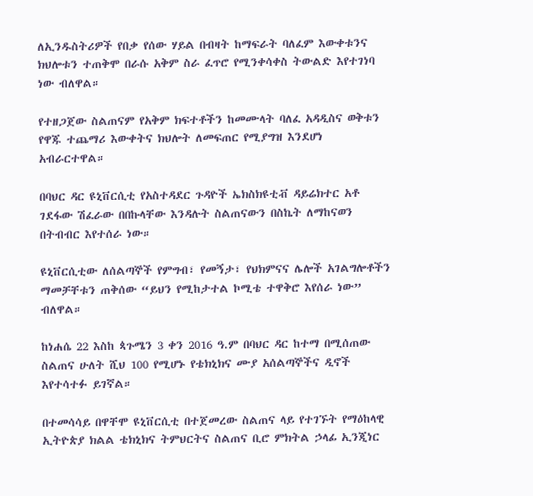ለኢንዱስትሪዎች የበቃ የሰው ሃይል በብዛት ከማፍራት ባለፈም እውቀቱንና ክህሎቱን ተጠቅሞ በራሱ አቅም ስራ ፈጥሮ የሚንቀሳቀስ ትውልድ እየተገነባ ነው ብለዋል።

የተዘጋጀው ስልጠናም የአቅም ክፍተቶችን ከመሙላት ባለፈ አዳዲስና ወቅቱን የዋጁ ተጨማሪ እውቀትና ክህሎት ለመፍጠር የሚያግዝ እንደሆነ አብራርተዋል።

በባህር ዳር ዩኒቨርሲቲ የአስተዳደር ጉዳዮች ኤክስክዩቲቭ ዳይሬክተር አቶ ገደፋው ሽፈራው በበኩላቸው እንዳሉት ስልጠናውን በስኬት ለማከናወን በትብብር እየተሰራ ነው።

ዩኒቨርሲቲው ለሰልጣኞች የምግብ፣ የመኝታ፣ የህክምናና ሌሎች አገልግሎቶችን ማመቻቸቱን ጠቅሰው “ይህን የሚከታተል ኮሚቴ ተዋቅሮ እየሰራ ነው” ብለዋል።

ከነሐሴ 22 እስከ ጳጉሜን 3 ቀን 2016 ዓ.ም በባህር ዳር ከተማ በሚሰጠው ስልጠና ሁለት ሺህ 100 የሚሆኑ የቴክኒክና ሙያ አሰልጣኞችና ዲኖች እየተሳተፉ ይገኛል።

በተመሳሳይ በዋቸሞ ዩኒቨርሲቲ በተጀመረው ስልጠና ላይ የተገኙት የማዕከላዊ ኢትዮጵያ ክልል ቴክኒክና ትምህርትና ስልጠና ቢሮ ምክትል ኃላፊ ኢንጂነር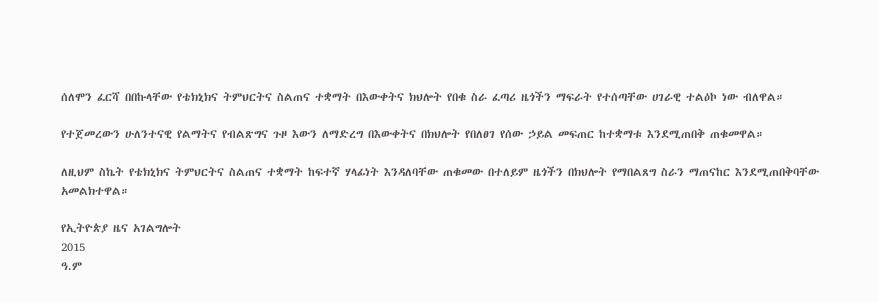ሰለሞን ፈርሻ በበኩላቸው የቴክኒክና ትምህርትና ስልጠና ተቋማት በእውቀትና ክህሎት የበቁ ስራ ፈጣሪ ዜጎችን ማፍራት የተሰጣቸው ሀገራዊ ተልዕኮ ነው ብለዋል።

የተጀመረውን ሁለንተናዊ የልማትና የብልጽግና ጉዞ እውን ለማድረግ በእውቀትና በክህሎት የበለፀገ የሰው ኃይል መፍጠር ከተቋማቱ እንደሚጠበቅ ጠቁመዋል።

ለዚህም ስኬት የቴክኒክና ትምህርትና ስልጠና ተቋማት ከፍተኛ ሃላፊነት እንዳለባቸው ጠቁመው በተለይም ዜጎችን በክህሎት የማበልጸግ ስራን ማጠናከር እንደሚጠበቅባቸው አመልክተዋል።

የኢትዮጵያ ዜና አገልግሎት
2015
ዓ.ም